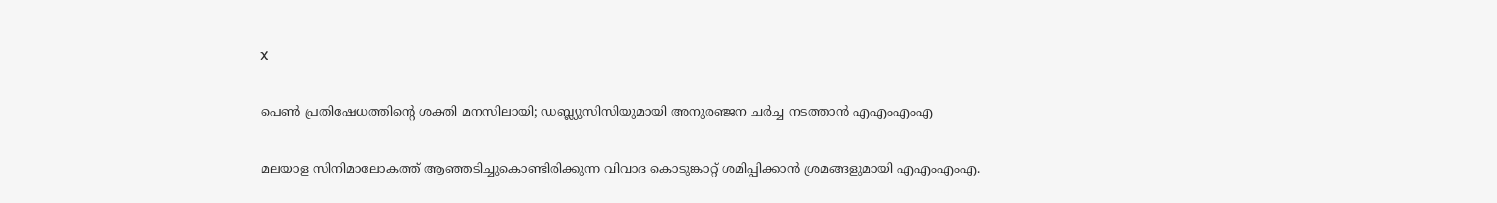X

പെണ്‍ പ്രതിഷേധത്തിന്റെ ശക്തി മനസിലായി; ഡബ്ല്യുസിസിയുമായി അനുരഞ്ജന ചര്‍ച്ച നടത്താന്‍ എഎംഎംഎ

മലയാള സിനിമാലോകത്ത് ആഞ്ഞടിച്ചുകൊണ്ടിരിക്കുന്ന വിവാദ കൊടുങ്കാറ്റ് ശമിപ്പിക്കാന്‍ ശ്രമങ്ങളുമായി എഎംഎംഎ.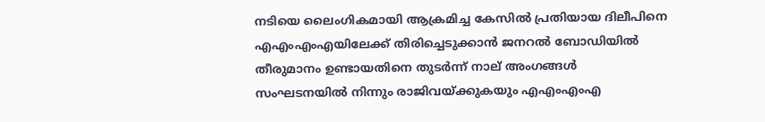നടിയെ ലൈംഗികമായി ആക്രമിച്ച കേസില്‍ പ്രതിയായ ദിലീപിനെ എഎംഎംഎയിലേക്ക് തിരിച്ചെടുക്കാന്‍ ജനറല്‍ ബോഡിയില്‍ തീരുമാനം ഉണ്ടായതിനെ തുടര്‍ന്ന് നാല് അംഗങ്ങള്‍ സംഘടനയില്‍ നിന്നും രാജിവയ്ക്കുകയും എഎംഎംഎ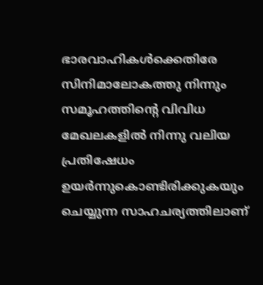ഭാരവാഹികള്‍ക്കെതിരേ സിനിമാലോകത്തു നിന്നും സമൂഹത്തിന്റെ വിവിധ മേഖലകളില്‍ നിന്നു വലിയ പ്രതിഷേധം ഉയര്‍ന്നുകൊണ്ടിരിക്കുകയും ചെയ്യുന്ന സാഹചര്യത്തിലാണ്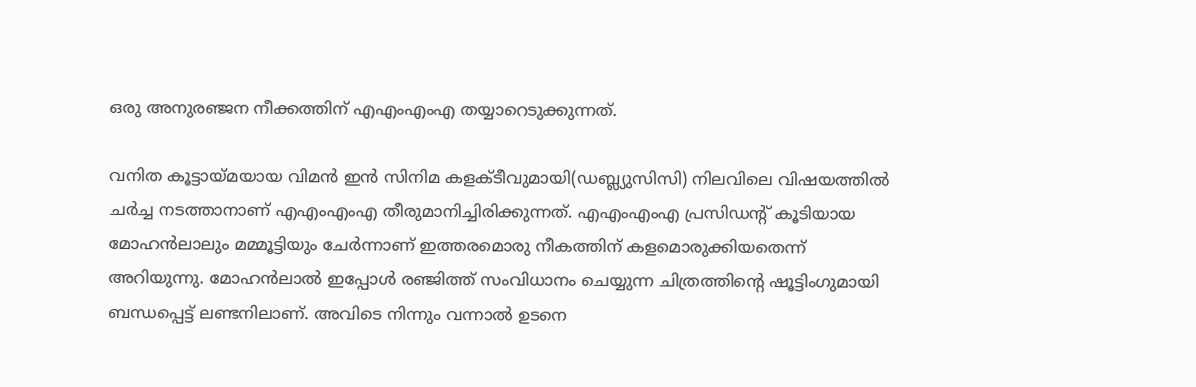ഒരു അനുരഞ്ജന നീക്കത്തിന് എഎംഎംഎ തയ്യാറെടുക്കുന്നത്.

വനിത കൂട്ടായ്മയായ വിമന്‍ ഇന്‍ സിനിമ കളക്ടീവുമായി(ഡബ്ല്യുസിസി) നിലവിലെ വിഷയത്തില്‍ ചര്‍ച്ച നടത്താനാണ് എഎംഎംഎ തീരുമാനിച്ചിരിക്കുന്നത്. എഎംഎംഎ പ്രസിഡന്റ് കൂടിയായ മോഹന്‍ലാലും മമ്മൂട്ടിയും ചേര്‍ന്നാണ് ഇത്തരമൊരു നീകത്തിന് കളമൊരുക്കിയതെന്ന് അറിയുന്നു. മോഹന്‍ലാല്‍ ഇപ്പോള്‍ രഞ്ജിത്ത് സംവിധാനം ചെയ്യുന്ന ചിത്രത്തിന്റെ ഷൂട്ടിംഗുമായി ബന്ധപ്പെട്ട് ലണ്ടനിലാണ്. അവിടെ നിന്നും വന്നാല്‍ ഉടനെ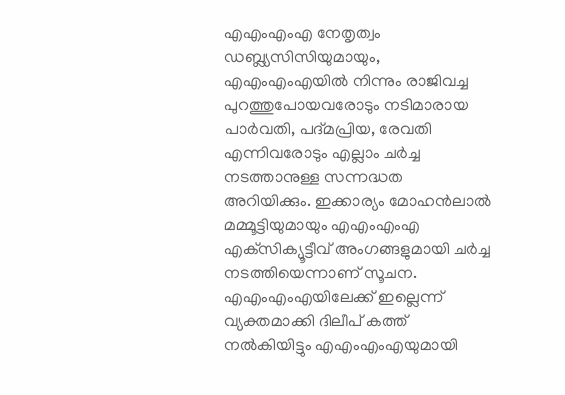എഎംഎംഎ നേതൃത്വം ഡബ്ല്യസിസിയുമായും, എഎംഎംഎയില്‍ നിന്നും രാജിവച്ച പുറത്തുപോയവരോടും നടിമാരായ പാര്‍വതി, പദ്മപ്രിയ, രേവതി എന്നിവരോടും എല്ലാം ചര്‍ച്ച നടത്താനുള്ള സന്നദ്ധത അറിയിക്കും. ഇക്കാര്യം മോഹന്‍ലാല്‍ മമ്മൂട്ടിയുമായും എഎംഎംഎ എക്‌സിക്യൂട്ടീവ് അംഗങ്ങളുമായി ചര്‍ച്ച നടത്തിയെന്നാണ് സൂചന. എഎംഎംഎയിലേക്ക് ഇല്ലെന്ന് വ്യക്തമാക്കി ദിലീപ് കത്ത് നല്‍കിയിട്ടും എഎംഎംഎയുമായി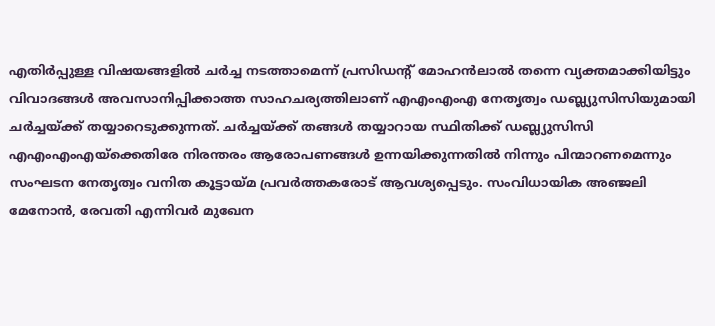എതിര്‍പ്പുള്ള വിഷയങ്ങളില്‍ ചര്‍ച്ച നടത്താമെന്ന് പ്രസിഡന്റ് മോഹന്‍ലാല്‍ തന്നെ വ്യക്തമാക്കിയിട്ടും വിവാദങ്ങള്‍ അവസാനിപ്പിക്കാത്ത സാഹചര്യത്തിലാണ് എഎംഎംഎ നേതൃത്വം ഡബ്ല്യുസിസിയുമായി ചര്‍ച്ചയ്ക്ക് തയ്യാറെടുക്കുന്നത്. ചര്‍ച്ചയ്ക്ക് തങ്ങള്‍ തയ്യാറായ സ്ഥിതിക്ക് ഡബ്ല്യുസിസി എഎംഎംഎയ്‌ക്കെതിരേ നിരന്തരം ആരോപണങ്ങള്‍ ഉന്നയിക്കുന്നതില്‍ നിന്നും പിന്മാറണമെന്നും സംഘടന നേതൃത്വം വനിത കൂട്ടായ്മ പ്രവര്‍ത്തകരോട് ആവശ്യപ്പെടും. സംവിധായിക അഞ്ജലി മേനോന്‍, രേവതി എന്നിവര്‍ മുഖേന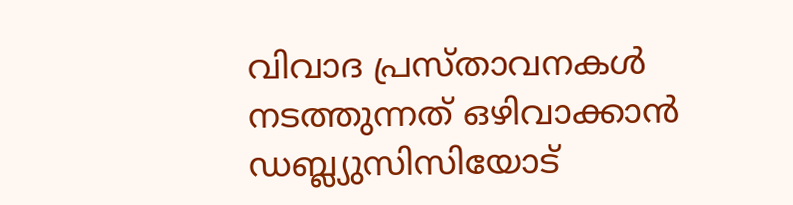വിവാദ പ്രസ്താവനകള്‍ നടത്തുന്നത് ഒഴിവാക്കാന്‍ ഡബ്ല്യുസിസിയോട്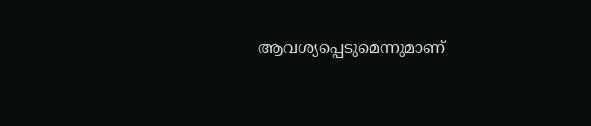ആവശ്യപ്പെടുമെന്നുമാണ്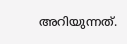അറിയുന്നത്.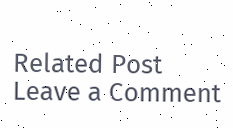Related Post
Leave a Comment